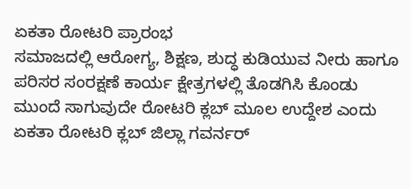ಏಕತಾ ರೋಟರಿ ಪ್ರಾರಂಭ
ಸಮಾಜದಲ್ಲಿ ಆರೋಗ್ಯ, ಶಿಕ್ಷಣ, ಶುದ್ಧ ಕುಡಿಯುವ ನೀರು ಹಾಗೂ ಪರಿಸರ ಸಂರಕ್ಷಣೆ ಕಾರ್ಯ ಕ್ಷೇತ್ರಗಳಲ್ಲಿ ತೊಡಗಿಸಿ ಕೊಂಡು ಮುಂದೆ ಸಾಗುವುದೇ ರೋಟರಿ ಕ್ಲಬ್ ಮೂಲ ಉದ್ದೇಶ ಎಂದು ಏಕತಾ ರೋಟರಿ ಕ್ಲಬ್ ಜಿಲ್ಲಾ ಗವರ್ನರ್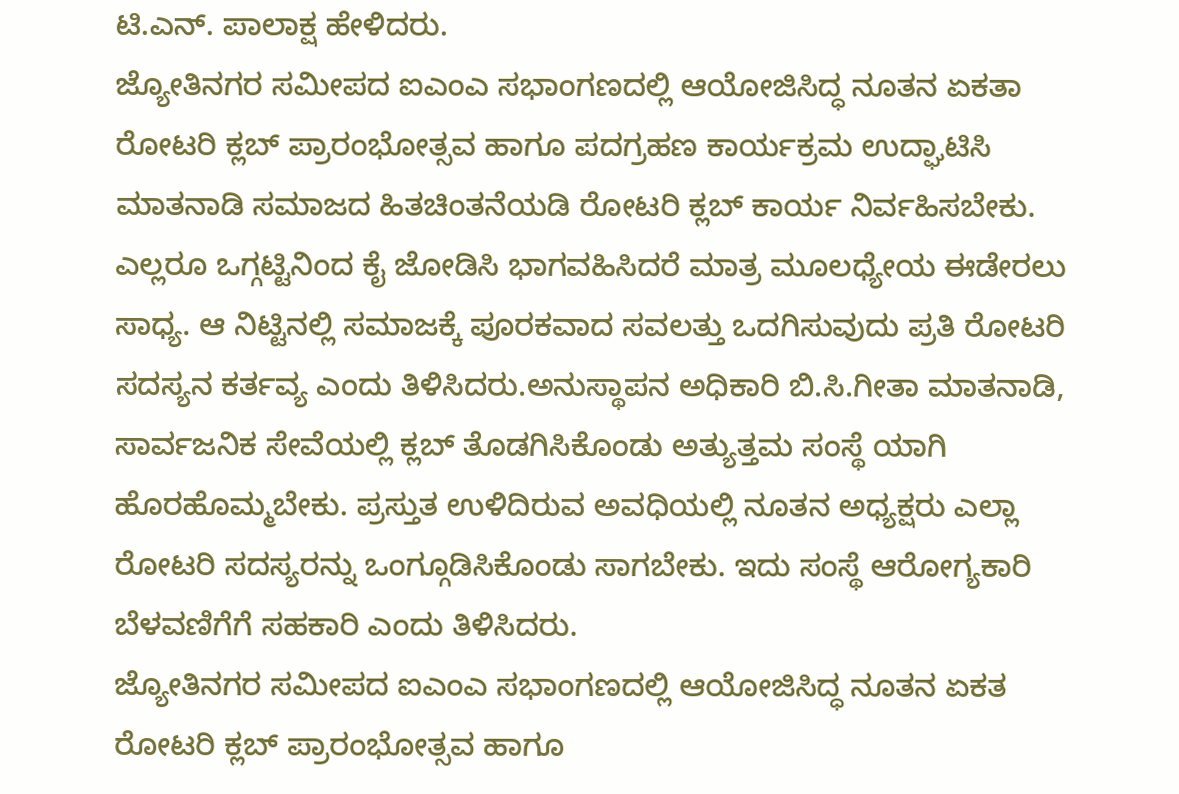ಟಿ.ಎನ್. ಪಾಲಾಕ್ಷ ಹೇಳಿದರು.
ಜ್ಯೋತಿನಗರ ಸಮೀಪದ ಐಎಂಎ ಸಭಾಂಗಣದಲ್ಲಿ ಆಯೋಜಿಸಿದ್ಧ ನೂತನ ಏಕತಾ ರೋಟರಿ ಕ್ಲಬ್ ಪ್ರಾರಂಭೋತ್ಸವ ಹಾಗೂ ಪದಗ್ರಹಣ ಕಾರ್ಯಕ್ರಮ ಉದ್ಘಾಟಿಸಿ ಮಾತನಾಡಿ ಸಮಾಜದ ಹಿತಚಿಂತನೆಯಡಿ ರೋಟರಿ ಕ್ಲಬ್ ಕಾರ್ಯ ನಿರ್ವಹಿಸಬೇಕು. ಎಲ್ಲರೂ ಒಗ್ಗಟ್ಟಿನಿಂದ ಕೈ ಜೋಡಿಸಿ ಭಾಗವಹಿಸಿದರೆ ಮಾತ್ರ ಮೂಲಧ್ಯೇಯ ಈಡೇರಲು ಸಾಧ್ಯ. ಆ ನಿಟ್ಟಿನಲ್ಲಿ ಸಮಾಜಕ್ಕೆ ಪೂರಕವಾದ ಸವಲತ್ತು ಒದಗಿಸುವುದು ಪ್ರತಿ ರೋಟರಿ ಸದಸ್ಯನ ಕರ್ತವ್ಯ ಎಂದು ತಿಳಿಸಿದರು.ಅನುಸ್ಥಾಪನ ಅಧಿಕಾರಿ ಬಿ.ಸಿ.ಗೀತಾ ಮಾತನಾಡಿ, ಸಾರ್ವಜನಿಕ ಸೇವೆಯಲ್ಲಿ ಕ್ಲಬ್ ತೊಡಗಿಸಿಕೊಂಡು ಅತ್ಯುತ್ತಮ ಸಂಸ್ಥೆ ಯಾಗಿ ಹೊರಹೊಮ್ಮಬೇಕು. ಪ್ರಸ್ತುತ ಉಳಿದಿರುವ ಅವಧಿಯಲ್ಲಿ ನೂತನ ಅಧ್ಯಕ್ಷರು ಎಲ್ಲಾ ರೋಟರಿ ಸದಸ್ಯರನ್ನು ಒಂಗ್ಗೂಡಿಸಿಕೊಂಡು ಸಾಗಬೇಕು. ಇದು ಸಂಸ್ಥೆ ಆರೋಗ್ಯಕಾರಿ ಬೆಳವಣಿಗೆಗೆ ಸಹಕಾರಿ ಎಂದು ತಿಳಿಸಿದರು.
ಜ್ಯೋತಿನಗರ ಸಮೀಪದ ಐಎಂಎ ಸಭಾಂಗಣದಲ್ಲಿ ಆಯೋಜಿಸಿದ್ಧ ನೂತನ ಏಕತ ರೋಟರಿ ಕ್ಲಬ್ ಪ್ರಾರಂಭೋತ್ಸವ ಹಾಗೂ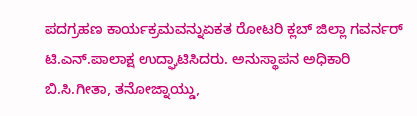ಪದಗ್ರಹಣ ಕಾರ್ಯಕ್ರಮವನ್ನುಏಕತ ರೋಟರಿ ಕ್ಲಬ್ ಜಿಲ್ಲಾ ಗವರ್ನರ್ ಟಿ.ಎನ್.ಪಾಲಾಕ್ಷ ಉದ್ಘಾಟಿಸಿದರು. ಅನುಸ್ಥಾಪನ ಅಧಿಕಾರಿ ಬಿ.ಸಿ.ಗೀತಾ, ತನೋಜ್ನಾಯ್ಡು,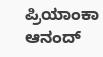ಪ್ರಿಯಾಂಕಾ ಆನಂದ್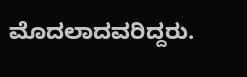ಮೊದಲಾದವರಿದ್ದರು.